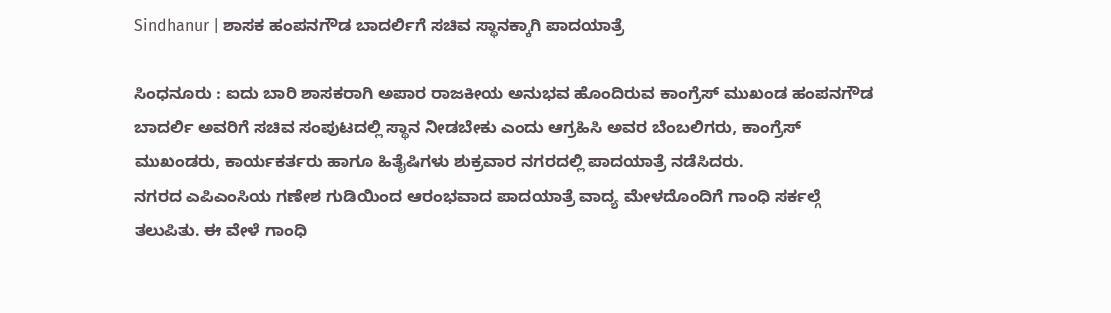Sindhanur | ಶಾಸಕ ಹಂಪನಗೌಡ ಬಾದರ್ಲಿಗೆ ಸಚಿವ ಸ್ಥಾನಕ್ಕಾಗಿ ಪಾದಯಾತ್ರೆ

ಸಿಂಧನೂರು : ಐದು ಬಾರಿ ಶಾಸಕರಾಗಿ ಅಪಾರ ರಾಜಕೀಯ ಅನುಭವ ಹೊಂದಿರುವ ಕಾಂಗ್ರೆಸ್ ಮುಖಂಡ ಹಂಪನಗೌಡ ಬಾದರ್ಲಿ ಅವರಿಗೆ ಸಚಿವ ಸಂಪುಟದಲ್ಲಿ ಸ್ಥಾನ ನೀಡಬೇಕು ಎಂದು ಆಗ್ರಹಿಸಿ ಅವರ ಬೆಂಬಲಿಗರು, ಕಾಂಗ್ರೆಸ್ ಮುಖಂಡರು, ಕಾರ್ಯಕರ್ತರು ಹಾಗೂ ಹಿತೈಷಿಗಳು ಶುಕ್ರವಾರ ನಗರದಲ್ಲಿ ಪಾದಯಾತ್ರೆ ನಡೆಸಿದರು.
ನಗರದ ಎಪಿಎಂಸಿಯ ಗಣೇಶ ಗುಡಿಯಿಂದ ಆರಂಭವಾದ ಪಾದಯಾತ್ರೆ ವಾದ್ಯ ಮೇಳದೊಂದಿಗೆ ಗಾಂಧಿ ಸರ್ಕಲ್ಗೆ ತಲುಪಿತು. ಈ ವೇಳೆ ಗಾಂಧಿ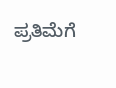ಪ್ರತಿಮೆಗೆ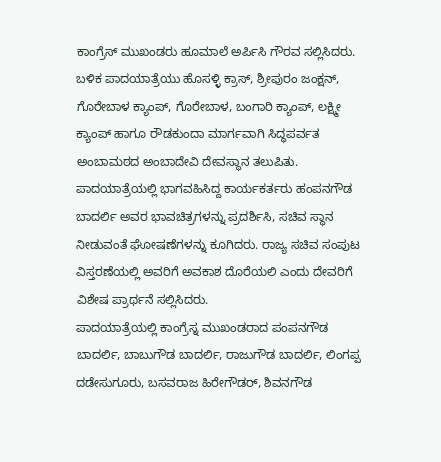ಕಾಂಗ್ರೆಸ್ ಮುಖಂಡರು ಹೂಮಾಲೆ ಅರ್ಪಿಸಿ ಗೌರವ ಸಲ್ಲಿಸಿದರು.
ಬಳಿಕ ಪಾದಯಾತ್ರೆಯು ಹೊಸಳ್ಳಿ ಕ್ರಾಸ್, ಶ್ರೀಪುರಂ ಜಂಕ್ಷನ್, ಗೊರೇಬಾಳ ಕ್ಯಾಂಪ್, ಗೊರೇಬಾಳ, ಬಂಗಾರಿ ಕ್ಯಾಂಪ್, ಲಕ್ಷ್ಮೀ ಕ್ಯಾಂಪ್ ಹಾಗೂ ರೌಡಕುಂದಾ ಮಾರ್ಗವಾಗಿ ಸಿದ್ಧಪರ್ವತ ಅಂಬಾಮಠದ ಅಂಬಾದೇವಿ ದೇವಸ್ಥಾನ ತಲುಪಿತು.
ಪಾದಯಾತ್ರೆಯಲ್ಲಿ ಭಾಗವಹಿಸಿದ್ದ ಕಾರ್ಯಕರ್ತರು ಹಂಪನಗೌಡ ಬಾದರ್ಲಿ ಅವರ ಭಾವಚಿತ್ರಗಳನ್ನು ಪ್ರದರ್ಶಿಸಿ, ಸಚಿವ ಸ್ಥಾನ ನೀಡುವಂತೆ ಘೋಷಣೆಗಳನ್ನು ಕೂಗಿದರು. ರಾಜ್ಯ ಸಚಿವ ಸಂಪುಟ ವಿಸ್ತರಣೆಯಲ್ಲಿ ಅವರಿಗೆ ಅವಕಾಶ ದೊರೆಯಲಿ ಎಂದು ದೇವರಿಗೆ ವಿಶೇಷ ಪ್ರಾರ್ಥನೆ ಸಲ್ಲಿಸಿದರು.
ಪಾದಯಾತ್ರೆಯಲ್ಲಿ ಕಾಂಗ್ರೆಸ್ನ ಮುಖಂಡರಾದ ಪಂಪನಗೌಡ ಬಾದರ್ಲಿ, ಬಾಬುಗೌಡ ಬಾದರ್ಲಿ, ರಾಜುಗೌಡ ಬಾದರ್ಲಿ, ಲಿಂಗಪ್ಪ ದಡೇಸುಗೂರು, ಬಸವರಾಜ ಹಿರೇಗೌಡರ್, ಶಿವನಗೌಡ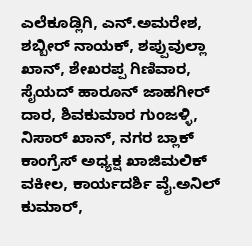ಎಲೆಕೂಡ್ಲಿಗಿ, ಎನ್.ಅಮರೇಶ, ಶಬ್ಬೀರ್ ನಾಯಕ್, ಶಪ್ಪುವುಲ್ಲಾ ಖಾನ್, ಶೇಖರಪ್ಪ ಗಿಣಿವಾರ, ಸೈಯದ್ ಹಾರೂನ್ ಜಾಹಗೀರ್ ದಾರ, ಶಿವಕುಮಾರ ಗುಂಜಳ್ಳಿ, ನಿಸಾರ್ ಖಾನ್, ನಗರ ಬ್ಲಾಕ್ ಕಾಂಗ್ರೆಸ್ ಅಧ್ಯಕ್ಷ ಖಾಜಿಮಲಿಕ್ ವಕೀಲ, ಕಾರ್ಯದರ್ಶಿ ವೈ.ಅನಿಲ್ ಕುಮಾರ್,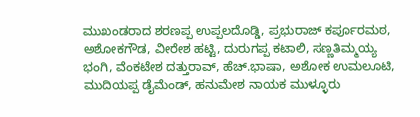ಮುಖಂಡರಾದ ಶರಣಪ್ಪ ಉಪ್ಪಲದೊಡ್ಡಿ, ಪ್ರಭುರಾಜ್ ಕರ್ಪೂರಮಠ, ಅಶೋಕಗೌಡ, ವೀರೇಶ ಹಟ್ಟಿ, ದುರುಗಪ್ಪ ಕಟಾಲಿ, ಸಣ್ಣತಿಮ್ಮಯ್ಯ ಭಂಗಿ, ವೆಂಕಟೇಶ ದತ್ತುರಾವ್, ಹೆಚ್.ಭಾಷಾ, ಅಶೋಕ ಉಮಲೂಟಿ, ಮುದಿಯಪ್ಪ ಡೈಮೆಂಡ್, ಹನುಮೇಶ ನಾಯಕ ಮುಳ್ಳೂರು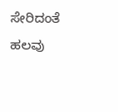ಸೇರಿದಂತೆ ಹಲವು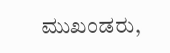ಮುಖಂಡರು,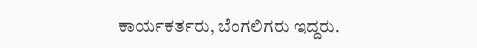ಕಾರ್ಯಕರ್ತರು, ಬೆಂಗಲಿಗರು ಇದ್ದರು.